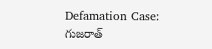Defamation Case: గుజరాత్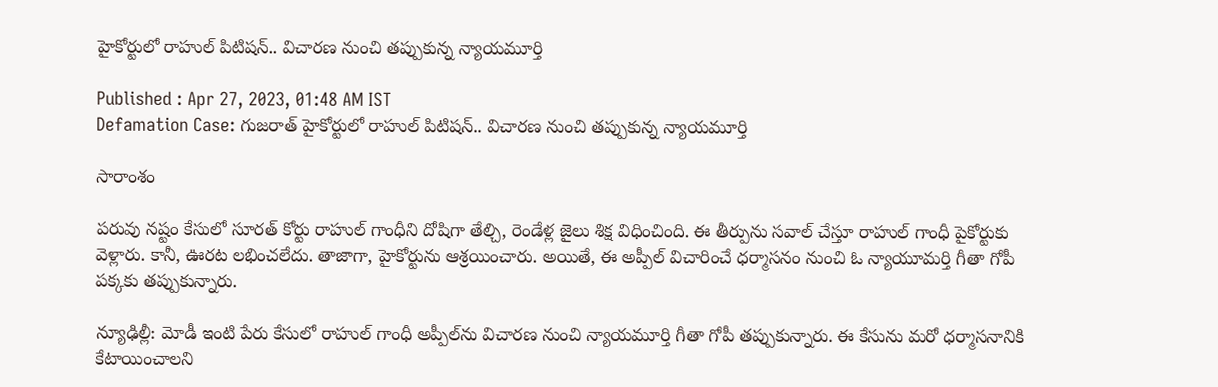హైకోర్టులో రాహుల్ పిటిషన్.. విచారణ నుంచి తప్పుకున్న న్యాయమూర్తి

Published : Apr 27, 2023, 01:48 AM IST
Defamation Case: గుజరాత్ హైకోర్టులో రాహుల్ పిటిషన్.. విచారణ నుంచి తప్పుకున్న న్యాయమూర్తి

సారాంశం

పరువు నష్టం కేసులో సూరత్ కోర్టు రాహుల్ గాంధీని దోషిగా తేల్చి, రెండేళ్ల జైలు శిక్ష విధించింది. ఈ తీర్పును సవాల్ చేస్తూ రాహుల్ గాంధీ పైకోర్టుకు వెళ్లారు. కానీ, ఊరట లభించలేదు. తాజాగా, హైకోర్టును ఆశ్రయించారు. అయితే, ఈ అప్పీల్ విచారించే ధర్మాసనం నుంచి ఓ న్యాయూమర్తి గీతా గోపీ పక్కకు తప్పుకున్నారు.

న్యూఢిల్లీ: మోడీ ఇంటి పేరు కేసులో రాహుల్ గాంధీ అప్పీల్‌ను విచారణ నుంచి న్యాయమూర్తి గీతా గోపీ తప్పుకున్నారు. ఈ కేసును మరో ధర్మాసనానికి కేటాయించాలని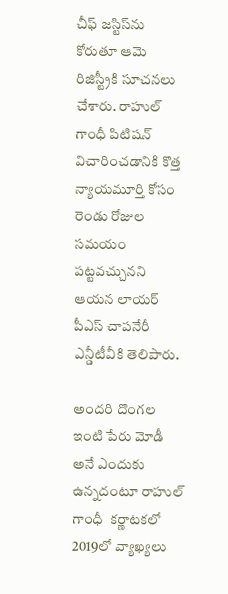చీఫ్ జస్టిస్‌ను కోరుతూ ఆమె రిజిస్ట్రీకి సూచనలు చేశారు. రాహుల్ గాంధీ పిటిషన్ విచారించడానికి కొత్త న్యాయమూర్తి కోసం రెండు రోజుల సమయం పట్టవచ్చునని ఆయన లాయర్ పీఎస్ చాపనేరీ ఎన్డీటీవీకి తెలిపారు.

అందరి దొంగల ఇంటి పేరు మోడీ అనే ఎందుకు ఉన్నదంటూ రాహుల్ గాంధీ  కర్ణాటకలో 2019లో వ్యాఖ్యలు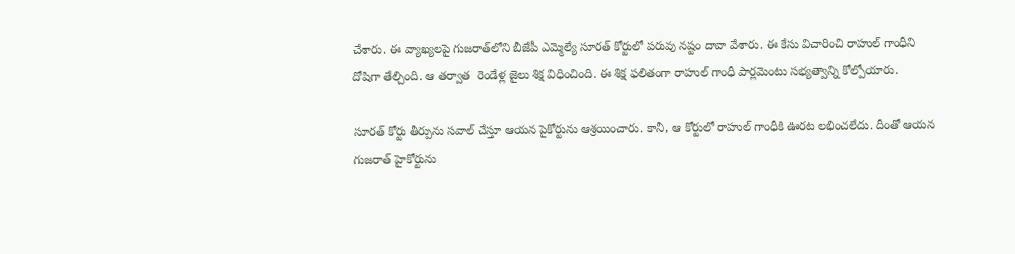చేశారు. ఈ వ్యాఖ్యలపై గుజరాత్‌లోని బీజేపీ ఎమ్మెల్యే సూరత్ కోర్టులో పరువు నష్టం దావా వేశారు. ఈ కేసు విచారించి రాహుల్ గాంధీని దోషిగా తేల్చింది. ఆ తర్వాత  రెండేళ్ల జైలు శిక్ష విధించింది. ఈ శిక్ష ఫలితంగా రాహుల్ గాంధీ పార్లమెంటు సభ్యత్వాన్ని కోల్పోయారు.

సూరత్ కోర్టు తీర్పును సవాల్ చేస్తూ ఆయన పైకోర్టును ఆశ్రయించారు. కానీ, ఆ కోర్టులో రాహుల్ గాంధీకి ఊరట లభించలేదు. దీంతో ఆయన గుజరాత్ హైకోర్టును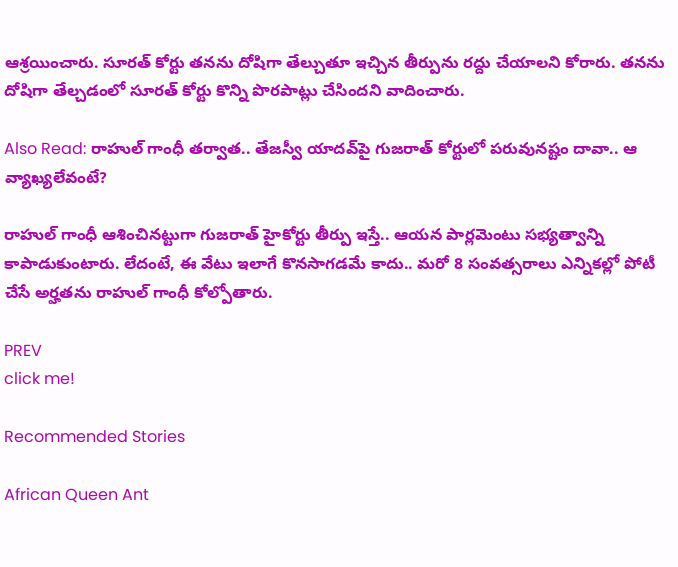ఆశ్రయించారు. సూరత్ కోర్టు తనను దోషిగా తేల్చుతూ ఇచ్చిన తీర్పును రద్దు చేయాలని కోరారు. తనను దోషిగా తేల్చడంలో సూరత్ కోర్టు కొన్ని పొరపాట్లు చేసిందని వాదించారు.

Also Read: రాహుల్ గాంధీ తర్వాత.. తేజస్వీ యాదవ్‌పై గుజరాత్ కోర్టులో పరువునష్టం దావా.. ఆ వ్యాఖ్యలేవంటే?

రాహుల్ గాంధీ ఆశించినట్టుగా గుజరాత్ హైకోర్టు తీర్పు ఇస్తే.. ఆయన పార్లమెంటు సభ్యత్వాన్ని కాపాడుకుంటారు. లేదంటే, ఈ వేటు ఇలాగే కొనసాగడమే కాదు.. మరో 8 సంవత్సరాలు ఎన్నికల్లో పోటీ చేసే అర్హతను రాహుల్ గాంధీ కోల్పోతారు.

PREV
click me!

Recommended Stories

African Queen Ant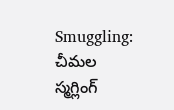Smuggling: చీమల స్మగ్లింగ్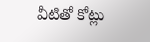వీటితో కోట్లు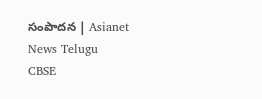సంపాదన | Asianet News Telugu
CBSE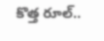కొత్త రూల్..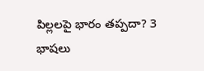పిల్లలపై భారం తప్పదా? 3 భాషలు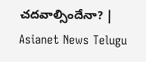చదవాల్సిందేనా? | Asianet News Telugu